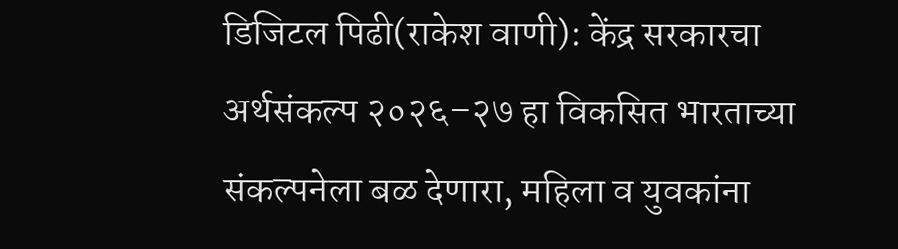डिजिटल पिढी(राकेश वाणी): केंद्र सरकारचा अर्थसंकल्प २०२६–२७ हा विकसित भारताच्या संकल्पनेला बळ देणारा, महिला व युवकांना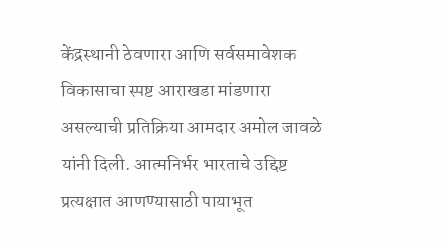केंद्रस्थानी ठेवणारा आणि सर्वसमावेशक विकासाचा स्पष्ट आराखडा मांडणारा असल्याची प्रतिक्रिया आमदार अमोल जावळे यांनी दिली. आत्मनिर्भर भारताचे उद्दिष्ट प्रत्यक्षात आणण्यासाठी पायाभूत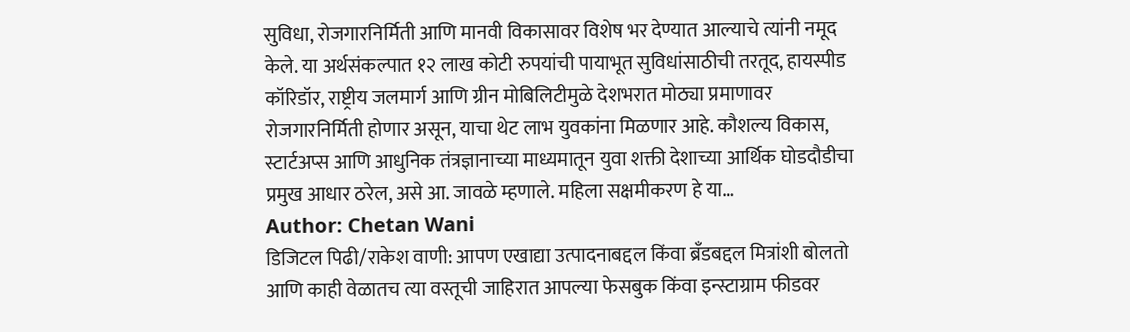सुविधा, रोजगारनिर्मिती आणि मानवी विकासावर विशेष भर देण्यात आल्याचे त्यांनी नमूद केले. या अर्थसंकल्पात १२ लाख कोटी रुपयांची पायाभूत सुविधांसाठीची तरतूद, हायस्पीड कॉरिडॉर, राष्ट्रीय जलमार्ग आणि ग्रीन मोबिलिटीमुळे देशभरात मोठ्या प्रमाणावर रोजगारनिर्मिती होणार असून, याचा थेट लाभ युवकांना मिळणार आहे. कौशल्य विकास, स्टार्टअप्स आणि आधुनिक तंत्रज्ञानाच्या माध्यमातून युवा शक्ती देशाच्या आर्थिक घोडदौडीचा प्रमुख आधार ठरेल, असे आ. जावळे म्हणाले. महिला सक्षमीकरण हे या…
Author: Chetan Wani
डिजिटल पिढी/राकेश वाणी: आपण एखाद्या उत्पादनाबद्दल किंवा ब्रँडबद्दल मित्रांशी बोलतो आणि काही वेळातच त्या वस्तूची जाहिरात आपल्या फेसबुक किंवा इन्स्टाग्राम फीडवर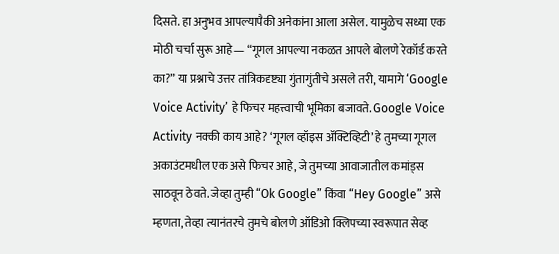दिसते. हा अनुभव आपल्यापैकी अनेकांना आला असेल. यामुळेच सध्या एक मोठी चर्चा सुरू आहे— “गूगल आपल्या नकळत आपले बोलणे रेकॉर्ड करते का?” या प्रश्नाचे उत्तर तांत्रिकदृष्ट्या गुंतागुंतीचे असले तरी, यामागे ‘Google Voice Activity’ हे फिचर महत्त्वाची भूमिका बजावते. Google Voice Activity नक्की काय आहे? ‘गूगल व्हॉइस ॲक्टिव्हिटी’ हे तुमच्या गूगल अकाउंटमधील एक असे फिचर आहे, जे तुमच्या आवाजातील कमांड्स साठवून ठेवते. जेव्हा तुम्ही “Ok Google” किंवा “Hey Google” असे म्हणता, तेव्हा त्यानंतरचे तुमचे बोलणे ऑडिओ क्लिपच्या स्वरूपात सेव्ह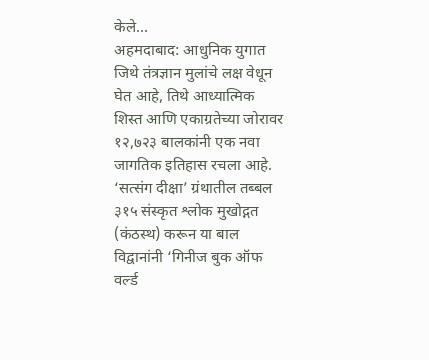केले…
अहमदाबाद: आधुनिक युगात जिथे तंत्रज्ञान मुलांचे लक्ष वेधून घेत आहे, तिथे आध्यात्मिक शिस्त आणि एकाग्रतेच्या जोरावर १२,७२३ बालकांनी एक नवा जागतिक इतिहास रचला आहे. ‘सत्संग दीक्षा’ ग्रंथातील तब्बल ३१५ संस्कृत श्लोक मुखोद्गत (कंठस्थ) करून या बाल विद्वानांनी ‘गिनीज बुक ऑफ वर्ल्ड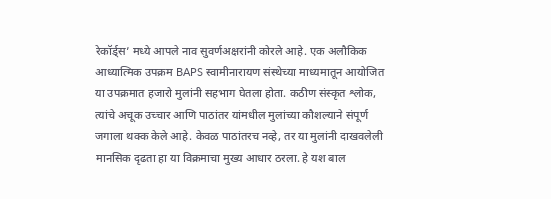रेकॉर्ड्स’ मध्ये आपले नाव सुवर्णअक्षरांनी कोरले आहे. एक अलौकिक आध्यात्मिक उपक्रम BAPS स्वामीनारायण संस्थेच्या माध्यमातून आयोजित या उपक्रमात हजारो मुलांनी सहभाग घेतला होता. कठीण संस्कृत श्लोक, त्यांचे अचूक उच्चार आणि पाठांतर यांमधील मुलांच्या कौशल्याने संपूर्ण जगाला थक्क केले आहे. केवळ पाठांतरच नव्हे, तर या मुलांनी दाखवलेली मानसिक दृढता हा या विक्रमाचा मुख्य आधार ठरला. हे यश बाल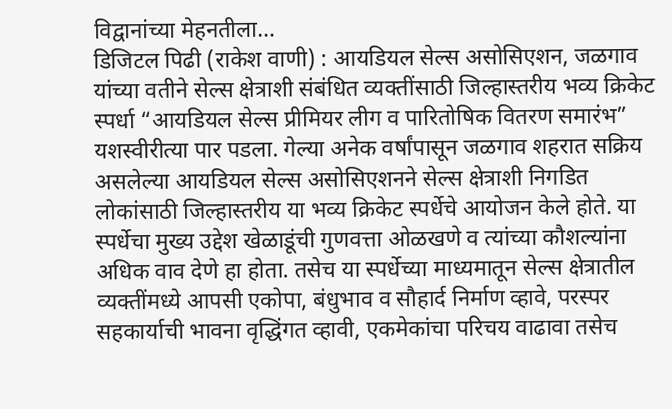विद्वानांच्या मेहनतीला…
डिजिटल पिढी (राकेश वाणी) : आयडियल सेल्स असोसिएशन, जळगाव यांच्या वतीने सेल्स क्षेत्राशी संबंधित व्यक्तींसाठी जिल्हास्तरीय भव्य क्रिकेट स्पर्धा “आयडियल सेल्स प्रीमियर लीग व पारितोषिक वितरण समारंभ” यशस्वीरीत्या पार पडला. गेल्या अनेक वर्षांपासून जळगाव शहरात सक्रिय असलेल्या आयडियल सेल्स असोसिएशनने सेल्स क्षेत्राशी निगडित लोकांसाठी जिल्हास्तरीय या भव्य क्रिकेट स्पर्धेचे आयोजन केले होते. या स्पर्धेचा मुख्य उद्देश खेळाडूंची गुणवत्ता ओळखणे व त्यांच्या कौशल्यांना अधिक वाव देणे हा होता. तसेच या स्पर्धेच्या माध्यमातून सेल्स क्षेत्रातील व्यक्तींमध्ये आपसी एकोपा, बंधुभाव व सौहार्द निर्माण व्हावे, परस्पर सहकार्याची भावना वृद्धिंगत व्हावी, एकमेकांचा परिचय वाढावा तसेच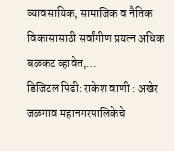व्यावसायिक, सामाजिक व नैतिक विकासासाठी सर्वांगीण प्रयत्न अधिक बळकट व्हावेत,…
डिजिटल पिढी: राकेश वाणी : अखेर जळगाव महानगरपालिकेचे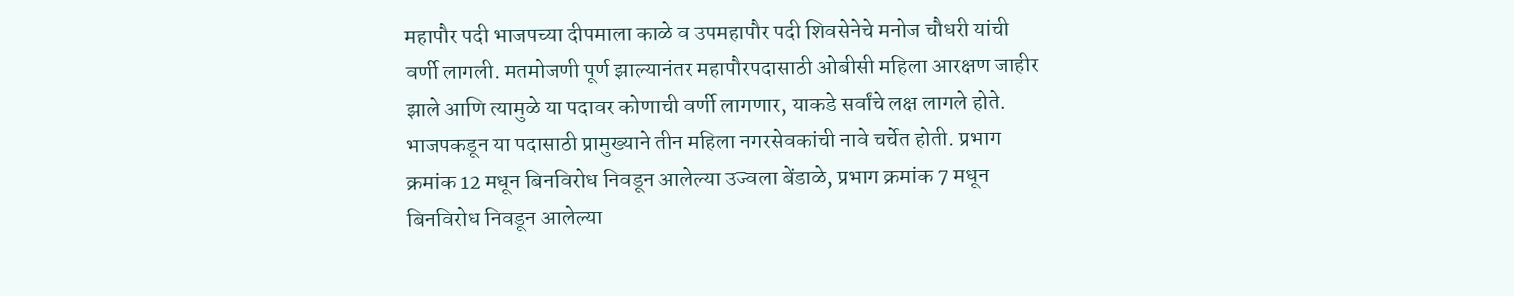महापौर पदी भाजपच्या दीपमाला काळे व उपमहापौर पदी शिवसेनेचे मनोज चौधरी यांची वर्णी लागली. मतमोजणी पूर्ण झाल्यानंतर महापौरपदासाठी ओबीसी महिला आरक्षण जाहीर झाले आणि त्यामुळे या पदावर कोणाची वर्णी लागणार, याकडे सर्वांचे लक्ष लागले होते. भाजपकडून या पदासाठी प्रामुख्याने तीन महिला नगरसेवकांची नावे चर्चेत होती. प्रभाग क्रमांक 12 मधून बिनविरोध निवडून आलेल्या उज्वला बेंडाळे, प्रभाग क्रमांक 7 मधून बिनविरोध निवडून आलेल्या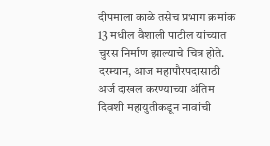दीपमाला काळे तसेच प्रभाग क्रमांक 13 मधील वैशाली पाटील यांच्यात चुरस निर्माण झाल्याचे चित्र होते. दरम्यान, आज महापौरपदासाठी अर्ज दाखल करण्याच्या अंतिम दिवशी महायुतीकडून नावांची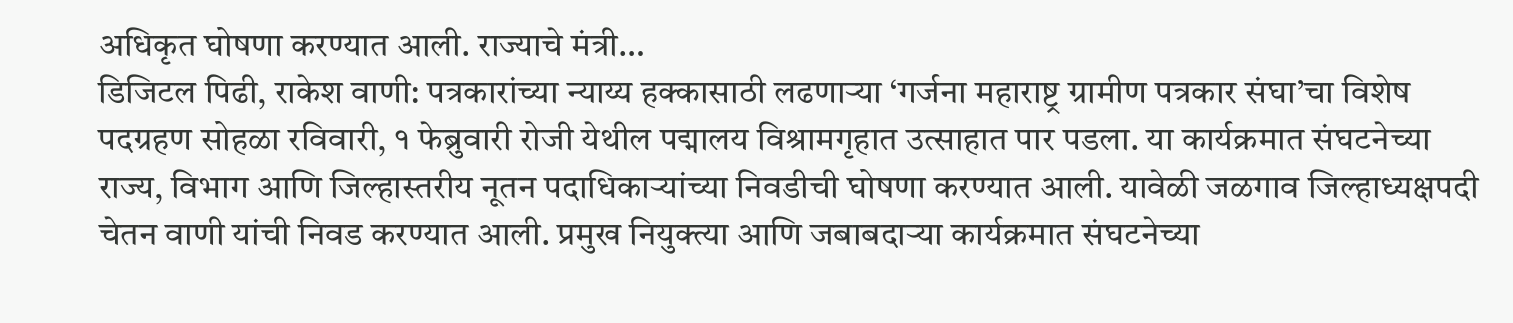अधिकृत घोषणा करण्यात आली. राज्याचे मंत्री…
डिजिटल पिढी, राकेश वाणी: पत्रकारांच्या न्याय्य हक्कासाठी लढणाऱ्या ‘गर्जना महाराष्ट्र ग्रामीण पत्रकार संघा’चा विशेष पदग्रहण सोहळा रविवारी, १ फेब्रुवारी रोजी येथील पद्मालय विश्रामगृहात उत्साहात पार पडला. या कार्यक्रमात संघटनेच्या राज्य, विभाग आणि जिल्हास्तरीय नूतन पदाधिकाऱ्यांच्या निवडीची घोषणा करण्यात आली. यावेळी जळगाव जिल्हाध्यक्षपदी चेतन वाणी यांची निवड करण्यात आली. प्रमुख नियुक्त्या आणि जबाबदाऱ्या कार्यक्रमात संघटनेच्या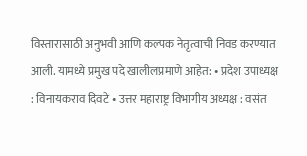विस्तारासाठी अनुभवी आणि कल्पक नेतृत्वाची निवड करण्यात आली. यामध्ये प्रमुख पदे खालीलप्रमाणे आहेत: • प्रदेश उपाध्यक्ष : विनायकराव दिवटे • उत्तर महाराष्ट्र विभागीय अध्यक्ष : वसंत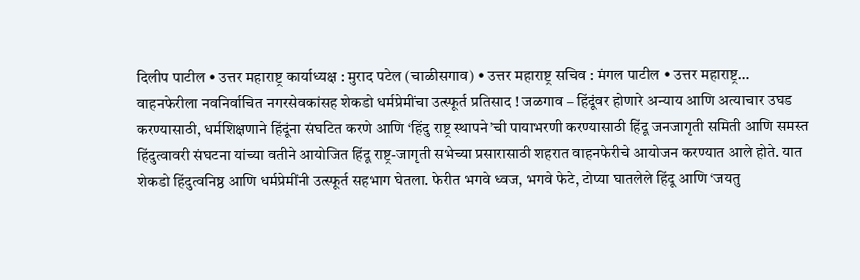दिलीप पाटील • उत्तर महाराष्ट्र कार्याध्यक्ष : मुराद पटेल (चाळीसगाव) • उत्तर महाराष्ट्र सचिव : मंगल पाटील • उत्तर महाराष्ट्र…
वाहनफेरीला नवनिर्वाचित नगरसेवकांसह शेकडो धर्मप्रेमींचा उत्स्फूर्त प्रतिसाद ! जळगाव – हिंदूंवर होणारे अन्याय आणि अत्याचार उघड करण्यासाठी, धर्मशिक्षणाने हिंदूंना संघटित करणे आणि ‘हिंदु राष्ट्र स्थापने’ची पायाभरणी करण्यासाठी हिंदू जनजागृती समिती आणि समस्त हिंदुत्वावरी संघटना यांच्या वतीने आयोजित हिंदू राष्ट्र-जागृती सभेच्या प्रसारासाठी शहरात वाहनफेरीचे आयोजन करण्यात आले होते. यात शेकडो हिंदुत्वनिष्ठ आणि धर्मप्रेमींनी उत्स्फूर्त सहभाग घेतला. फेरीत भगवे ध्वज, भगवे फेटे, टोप्या घातलेले हिंदू आणि ‘जयतु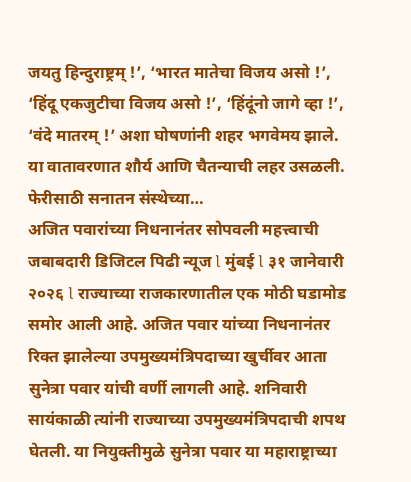जयतु हिन्दुराष्ट्रम् !’, ‘भारत मातेचा विजय असो !’, ‘हिंदू एकजुटीचा विजय असो !’, ‘हिंदूंनो जागे व्हा !’, ‘वंदे मातरम् !’ अशा घोषणांनी शहर भगवेमय झाले. या वातावरणात शौर्य आणि चैतन्याची लहर उसळली. फेरीसाठी सनातन संस्थेच्या…
अजित पवारांच्या निधनानंतर सोपवली महत्त्वाची जबाबदारी डिजिटल पिढी न्यूज l मुंबई l ३१ जानेवारी २०२६ l राज्याच्या राजकारणातील एक मोठी घडामोड समोर आली आहे. अजित पवार यांच्या निधनानंतर रिक्त झालेल्या उपमुख्यमंत्रिपदाच्या खुर्चीवर आता सुनेत्रा पवार यांची वर्णी लागली आहे. शनिवारी सायंकाळी त्यांनी राज्याच्या उपमुख्यमंत्रिपदाची शपथ घेतली. या नियुक्तीमुळे सुनेत्रा पवार या महाराष्ट्राच्या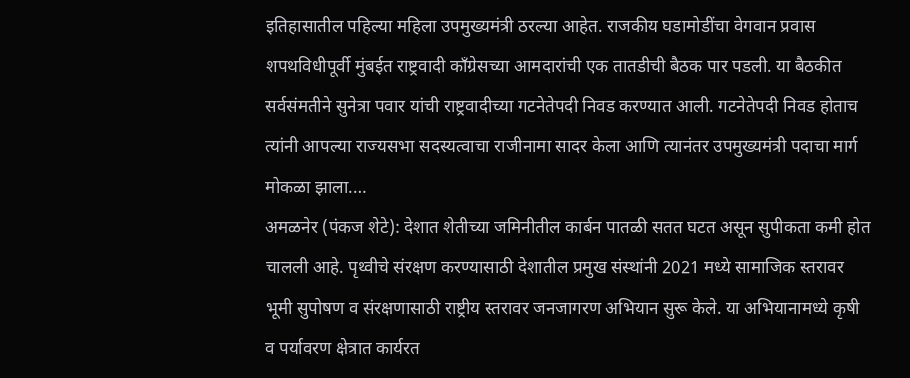इतिहासातील पहिल्या महिला उपमुख्यमंत्री ठरल्या आहेत. राजकीय घडामोडींचा वेगवान प्रवास शपथविधीपूर्वी मुंबईत राष्ट्रवादी काँग्रेसच्या आमदारांची एक तातडीची बैठक पार पडली. या बैठकीत सर्वसंमतीने सुनेत्रा पवार यांची राष्ट्रवादीच्या गटनेतेपदी निवड करण्यात आली. गटनेतेपदी निवड होताच त्यांनी आपल्या राज्यसभा सदस्यत्वाचा राजीनामा सादर केला आणि त्यानंतर उपमुख्यमंत्री पदाचा मार्ग मोकळा झाला.…
अमळनेर (पंकज शेटे): देशात शेतीच्या जमिनीतील कार्बन पातळी सतत घटत असून सुपीकता कमी होत चालली आहे. पृथ्वीचे संरक्षण करण्यासाठी देशातील प्रमुख संस्थांनी 2021 मध्ये सामाजिक स्तरावर भूमी सुपोषण व संरक्षणासाठी राष्ट्रीय स्तरावर जनजागरण अभियान सुरू केले. या अभियानामध्ये कृषी व पर्यावरण क्षेत्रात कार्यरत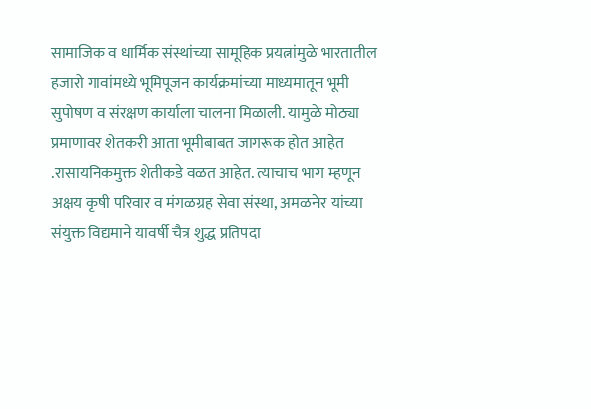सामाजिक व धार्मिक संस्थांच्या सामूहिक प्रयत्नांमुळे भारतातील हजारो गावांमध्ये भूमिपूजन कार्यक्रमांच्या माध्यमातून भूमी सुपोषण व संरक्षण कार्याला चालना मिळाली. यामुळे मोठ्या प्रमाणावर शेतकरी आता भूमीबाबत जागरूक होत आहेत .रासायनिकमुक्त शेतीकडे वळत आहेत. त्याचाच भाग म्हणून अक्षय कृषी परिवार व मंगळग्रह सेवा संस्था, अमळनेर यांच्या संयुक्त विद्यमाने यावर्षी चैत्र शुद्ध प्रतिपदा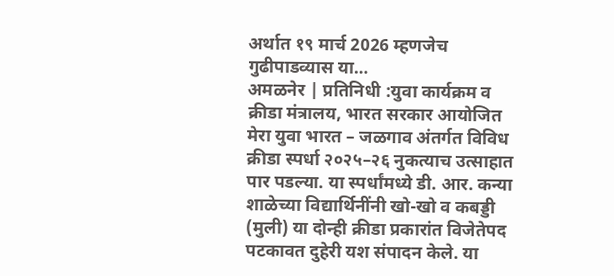अर्थात १९ मार्च 2026 म्हणजेच गुढीपाडव्यास या…
अमळनेर | प्रतिनिधी :युवा कार्यक्रम व क्रीडा मंत्रालय, भारत सरकार आयोजित मेरा युवा भारत – जळगाव अंतर्गत विविध क्रीडा स्पर्धा २०२५–२६ नुकत्याच उत्साहात पार पडल्या. या स्पर्धांमध्ये डी. आर. कन्या शाळेच्या विद्यार्थिनींनी खो-खो व कबड्डी (मुली) या दोन्ही क्रीडा प्रकारांत विजेतेपद पटकावत दुहेरी यश संपादन केले. या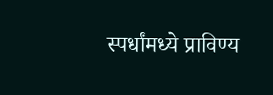स्पर्धांमध्ये प्राविण्य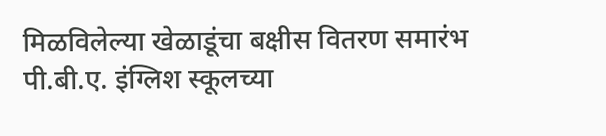मिळविलेल्या खेळाडूंचा बक्षीस वितरण समारंभ पी.बी.ए. इंग्लिश स्कूलच्या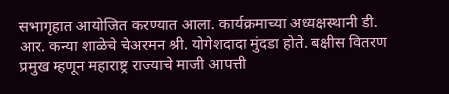सभागृहात आयोजित करण्यात आला. कार्यक्रमाच्या अध्यक्षस्थानी डी. आर. कन्या शाळेचे चेअरमन श्री. योगेशदादा मुंदडा होते. बक्षीस वितरण प्रमुख म्हणून महाराष्ट्र राज्याचे माजी आपत्ती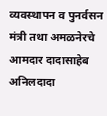व्यवस्थापन व पुनर्वसन मंत्री तथा अमळनेरचे आमदार दादासाहेब अनिलदादा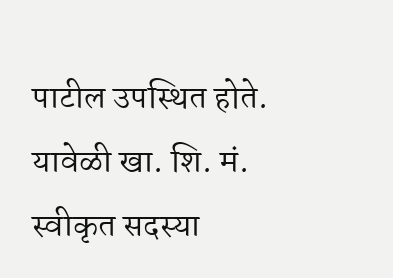पाटील उपस्थित होते. यावेळी खा. शि. मं. स्वीकृत सदस्या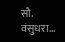सौ. वंसुधरा…